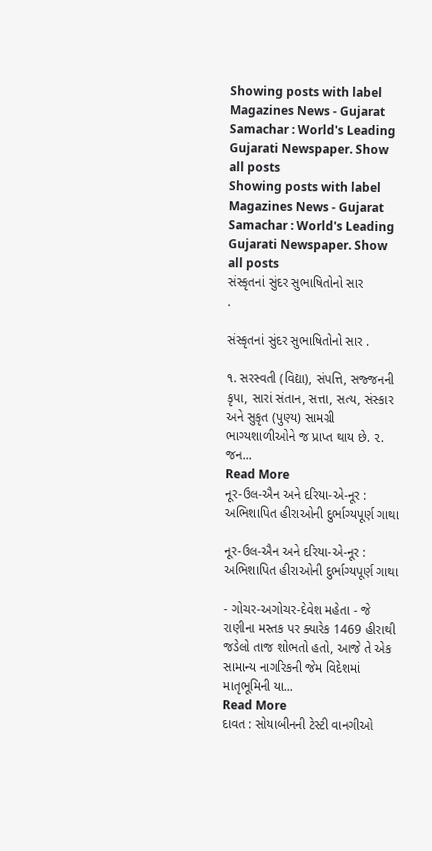Showing posts with label Magazines News - Gujarat Samachar : World's Leading Gujarati Newspaper. Show all posts
Showing posts with label Magazines News - Gujarat Samachar : World's Leading Gujarati Newspaper. Show all posts
સંસ્કૃતનાં સુંદર સુભાષિતોનો સાર                                .

સંસ્કૃતનાં સુંદર સુભાષિતોનો સાર .

૧. સરસ્વતી (વિદ્યા), સંપત્તિ, સજ્જનની કૃપા, સારાં સંતાન, સત્તા, સત્ય, સંસ્કાર અને સુકૃત (પુણ્ય) સામગ્રી ભાગ્યશાળીઓને જ પ્રાપ્ત થાય છે. ૨. જન...
Read More
નૂર-ઉલ-ઐન અને દરિયા-એ-નૂર : અભિશાપિત હીરાઓની દુર્ભાગ્યપૂર્ણ ગાથા

નૂર-ઉલ-ઐન અને દરિયા-એ-નૂર : અભિશાપિત હીરાઓની દુર્ભાગ્યપૂર્ણ ગાથા

- ગોચર-અગોચર-દેવેશ મહેતા - જે રાણીના મસ્તક પર ક્યારેક 1469 હીરાથી જડેલો તાજ શોભતો હતો, આજે તે એક સામાન્ય નાગરિકની જેમ વિદેશમાં માતૃભૂમિની યા...
Read More
દાવત : સોયાબીનની ટેસ્ટી વાનગીઓ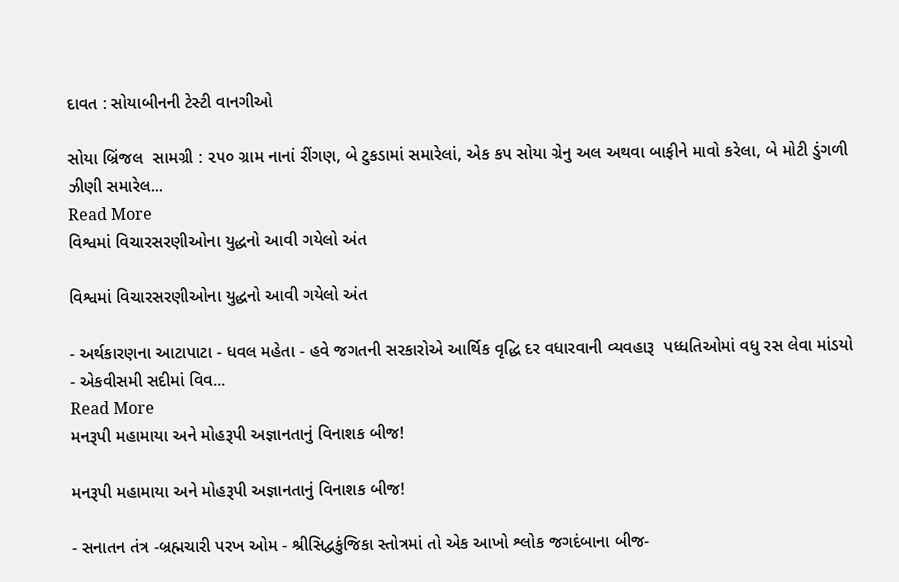દાવત : સોયાબીનની ટેસ્ટી વાનગીઓ

સોયા બ્રિંજલ  સામગ્રી : ૨૫૦ ગ્રામ નાનાં રીંગણ, બે ટુકડામાં સમારેલાં, એક કપ સોયા ગ્રેનુ અલ અથવા બાફીને માવો કરેલા, બે મોટી ડુંગળી ઝીણી સમારેલ...
Read More
વિશ્વમાં વિચારસરણીઓના યુદ્ધનો આવી ગયેલો અંત

વિશ્વમાં વિચારસરણીઓના યુદ્ધનો આવી ગયેલો અંત

- અર્થકારણના આટાપાટા - ધવલ મહેતા - હવે જગતની સરકારોએ આર્થિક વૃદ્ધિ દર વધારવાની વ્યવહારૂ  પધ્ધતિઓમાં વધુ રસ લેવા માંડયો  - એકવીસમી સદીમાં વિવ...
Read More
મનરૂપી મહામાયા અને મોહરૂપી અજ્ઞાનતાનું વિનાશક બીજ!

મનરૂપી મહામાયા અને મોહરૂપી અજ્ઞાનતાનું વિનાશક બીજ!

- સનાતન તંત્ર -બ્રહ્મચારી પરખ ઓમ - શ્રીસિદ્વકુંજિકા સ્તોત્રમાં તો એક આખો શ્લોક જગદંબાના બીજ-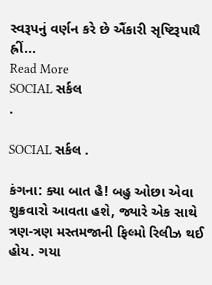સ્વરૂપનું વર્ણન કરે છે ઐંકારી સૃષ્ટિરૂપાયૈ હ્રીં...
Read More
SOCIAL સર્કલ                                                    .

SOCIAL સર્કલ .

કંગના: ક્યા બાત હૈ! બહુ ઓછા એવા શુક્રવારો આવતા હશે, જ્યારે એક સાથે ત્રણ-ત્રણ મસ્તમજાની ફિલ્મો રિલીઝ થઈ હોય. ગયા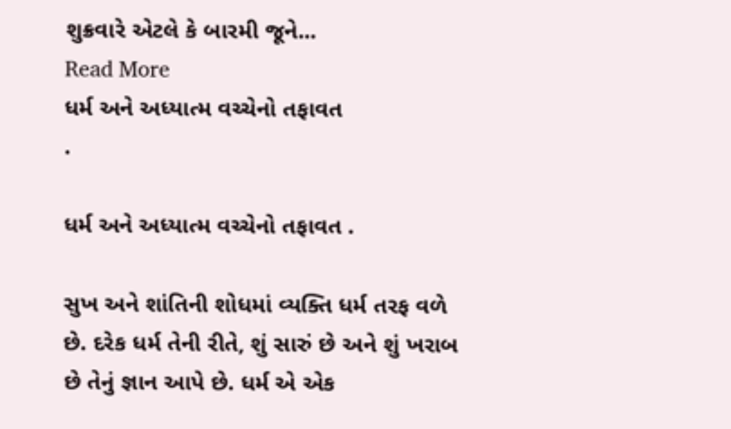શુક્રવારે એટલે કે બારમી જૂને...
Read More
ધર્મ અને અધ્યાત્મ વચ્ચેનો તફાવત                       .

ધર્મ અને અધ્યાત્મ વચ્ચેનો તફાવત .

સુખ અને શાંતિની શોધમાં વ્યક્તિ ધર્મ તરફ વળે છે. દરેક ધર્મ તેની રીતે, શું સારું છે અને શું ખરાબ છે તેનું જ્ઞાન આપે છે. ધર્મ એ એક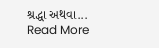શ્રદ્ધા અથવા...
Read More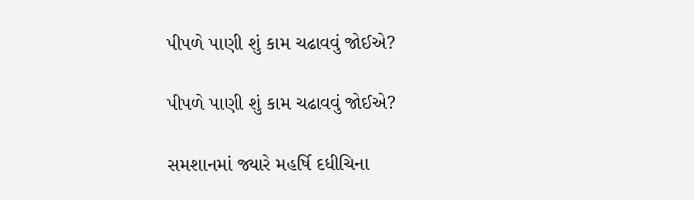પીપળે પાણી શું કામ ચઢાવવું જોઈએ?

પીપળે પાણી શું કામ ચઢાવવું જોઈએ?

સમશાનમાં જ્યારે મહર્ષિ દધીચિના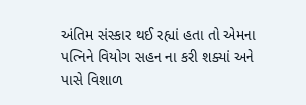અંતિમ સંસ્કાર થઈ રહ્યાં હતા તો એમના પત્નિને વિયોગ સહન ના કરી શક્યાં અને પાસે વિશાળ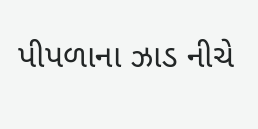પીપળાના ઝાડ નીચે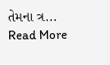તેમના ત્ર...
Read More